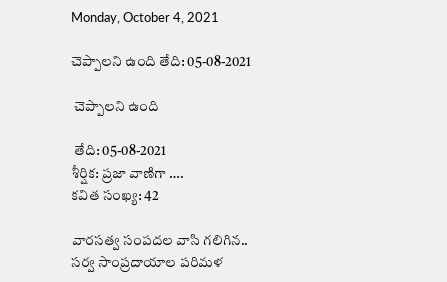Monday, October 4, 2021

చెప్పాలని ఉంది తేది: 05-08-2021

 చెప్పాలని ఉంది

 తేది: 05-08-2021
శీర్షిక: ప్రజా వాణిగా ….
కవిత సంఖ్య: 42

వారసత్వ సంపదల వాసి గలిగిన..
సర్వ సాంప్రదాయాల పరిమళ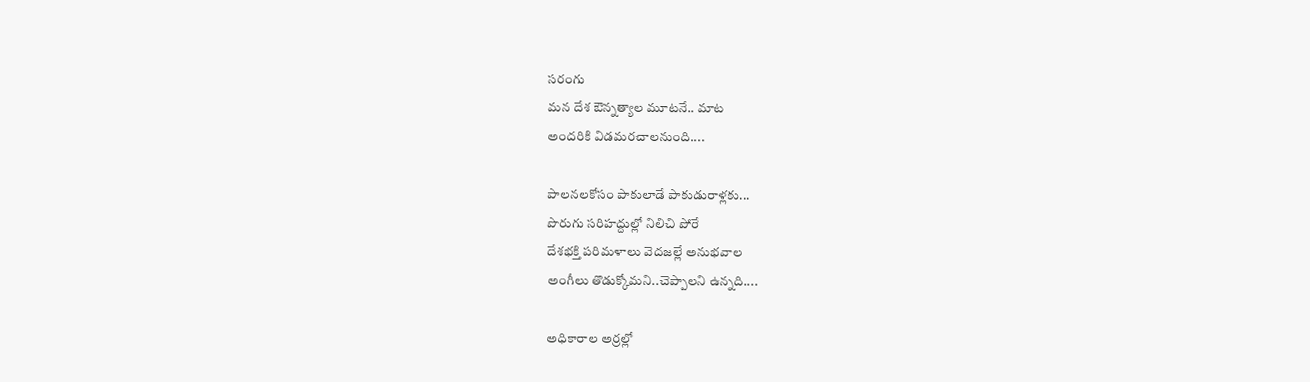సరంగు
మన దేశ ఔన్నత్యాల మూటనే.. మాట
అందరికి విడమరచాలనుంది....

పాలనలకోసం పాకులాడే పాకుడురాళ్లకు...
పొరుగు సరిహద్దుల్లో నిలిచి పోరే
దేశభక్తి పరిమళాలు వెదజల్లే అనుభవాల
అంగీలు తొడుక్కోమని..చెప్పాలని ఉన్నది....

అధికారాల అర్రల్లో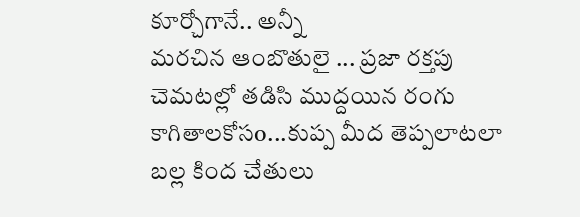కూర్చోగానే.. అన్నీ
మరచిన ఆంబొతులై ... ప్రజా రక్తపు
చెమటల్లో తడిసి ముద్దయిన రంగు
కాగితాలకోసo...కుప్ప మీద తెప్పలాటలా
బల్ల కింద చేతులు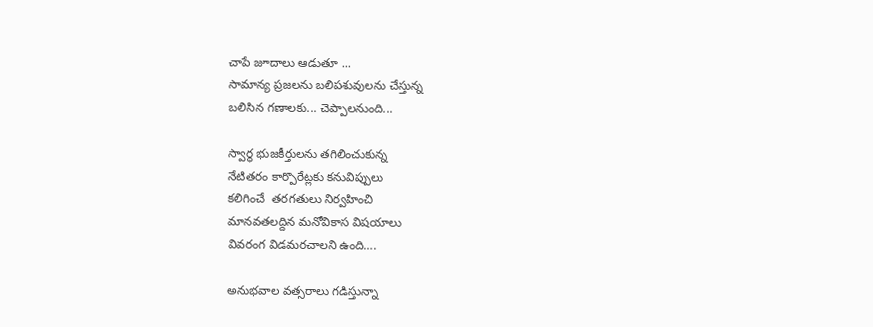చాపే జూదాలు ఆడుతూ ...
సామాన్య ప్రజలను బలిపశువులను చేస్తున్న
బలిసిన గణాలకు... చెప్పాలనుంది...

స్వార్థ భుజకీర్తులను తగిలించుకున్న
నేటితరం కార్పొరేట్లకు కనువిప్పులు
కలిగించే  తరగతులు నిర్వహించి
మానవతలద్దిన మనోవికాస విషయాలు
వివరంగ విడమరచాలని ఉంది….

అనుభవాల వత్సరాలు గడిస్తున్నా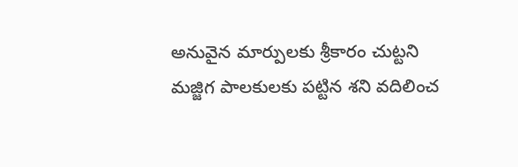అనువైన మార్పులకు శ్రీకారం చుట్టని
మజ్జిగ పాలకులకు పట్టిన శని వదిలించ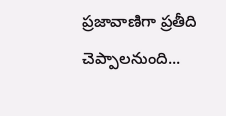ప్రజావాణిగా ప్రతీది చెప్పాలనుంది...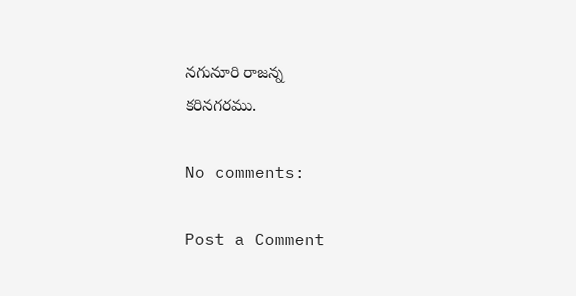నగునూరి రాజన్న
కరినగరము.

No comments:

Post a Comment